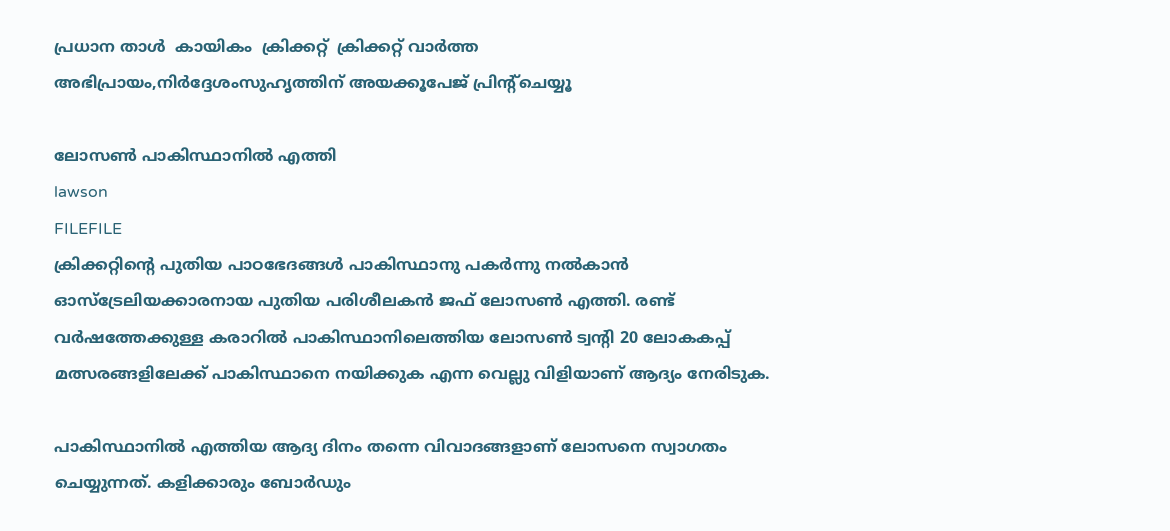പ്രധാന താള്‍  കായികം  ക്രിക്കറ്റ്‌  ക്രിക്കറ്റ്‌ വാര്‍ത്ത
അഭിപ്രായം,നിര്‍ദ്ദേശംസുഹൃത്തിന് അയക്കൂപേജ് പ്രിന്‍റ്ചെയ്യൂ

ലോസണ്‍ പാകിസ്ഥാനില്‍ എത്തി
lawson
FILEFILE
ക്രിക്കറ്റിന്‍റെ പുതിയ പാഠഭേദങ്ങള്‍ പാകിസ്ഥാനു പകര്‍ന്നു നല്‍കാന്‍ ഓസ്‌ട്രേലിയക്കാരനായ പുതിയ പരിശീലകന്‍ ജഫ് ലോസണ്‍ എത്തി. രണ്ട് വര്‍ഷത്തേക്കുള്ള കരാറില്‍ പാകിസ്ഥാനിലെത്തിയ ലോസണ്‍ ട്വന്‍റി 20 ലോകകപ്പ് മത്സരങ്ങളിലേക്ക് പാകിസ്ഥാനെ നയിക്കുക എന്ന വെല്ലു വിളിയാണ് ആദ്യം നേരിടുക.

പാകിസ്ഥാനില്‍ എത്തിയ ആദ്യ ദിനം തന്നെ വിവാദങ്ങളാണ് ലോസനെ സ്വാഗതം ചെയ്യുന്നത്. കളിക്കാരും ബോര്‍ഡും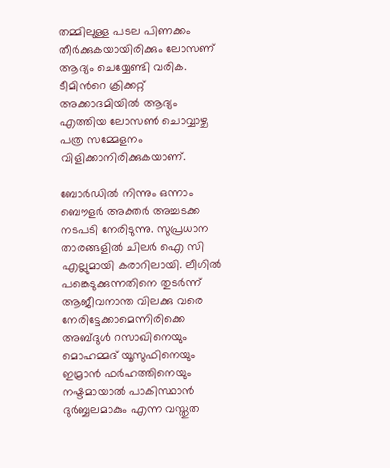തമ്മിലുള്ള പടല പിണക്കം തീര്‍ക്കുകയായിരിക്കും ലോസണ് ആദ്യം ചെയ്യേണ്ടി വരിക. ടീമിന്‍റെ ക്രിക്കറ്റ് അക്കാദമിയില്‍ ആദ്യം എത്തിയ ലോസണ്‍ ചൊവ്വാഴ്ച പത്ര സമ്മേളനം വിളിക്കാനിരിക്കുകയാണ്.

ബോര്‍ഡില്‍ നിന്നും ഒന്നാം ബൌളര്‍ അക്തര്‍ അച്ചടക്ക നടപടി നേരിടുന്നു. സുപ്രധാന താരങ്ങളില്‍ ചിലര്‍ ഐ സി എല്ലുമായി കരാറിലായി. ലീഗില്‍ പങ്കെടുക്കുന്നതിനെ തുടര്‍ന്ന് ആജീവനാന്ത വിലക്കു വരെ നേരിട്ടേക്കാമെന്നിരിക്കെ അബ്ദുള്‍ റസാഖിനെയും മൊഹമ്മദ് യൂസുഫിനെയും ഇമ്രാന്‍ ഫര്‍ഹത്തിനെയും നഷ്ടമായാല്‍ പാകിസ്ഥാന്‍ ദുര്‍ബ്ബലമാകും എന്ന വസ്തുത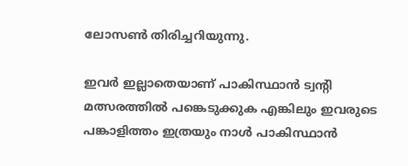ലോസണ്‍ തിരിച്ചറിയുന്നു.

ഇവര്‍ ഇല്ലാതെയാണ് പാകിസ്ഥാന്‍ ട്വന്‍റി മത്സരത്തില്‍ പങ്കെടുക്കുക എങ്കിലും ഇവരുടെ പങ്കാളിത്തം ഇത്രയും നാള്‍ പാകിസ്ഥാന്‍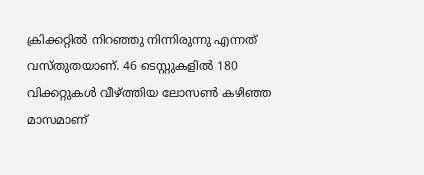ക്രിക്കറ്റില്‍ നിറഞ്ഞു നിന്നിരുന്നു എന്നത് വസ്തുതയാണ്. 46 ടെസ്റ്റുകളില്‍ 180 വിക്കറ്റുകള്‍ വീഴ്ത്തിയ ലോസണ്‍ കഴിഞ്ഞ മാസമാണ്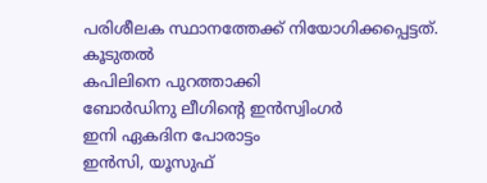പരിശീലക സ്ഥാനത്തേക്ക് നിയോഗിക്കപ്പെട്ടത്.
കൂടുതല്‍
കപിലിനെ പുറത്താക്കി
ബോര്‍ഡിനു ലീഗിന്‍റെ ഇന്‍സ്വിംഗര്‍
ഇനി ഏകദിന പോരാട്ടം
ഇന്‍സി, യൂസുഫ്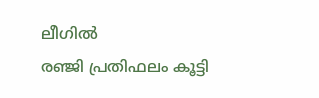ലീഗില്‍
രഞ്ജി പ്രതിഫലം കൂട്ടി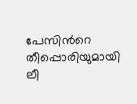പേസിന്‍റെ തീപ്പൊരിയുമായി ലീ